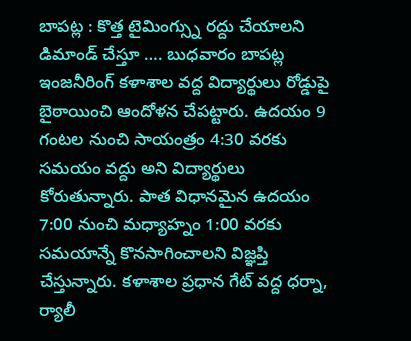బాపట్ల : కొత్త టైమింగ్స్ను రద్దు చేయాలని డిమాండ్ చేస్తూ …. బుధవారం బాపట్ల ఇంజనీరింగ్ కళాశాల వద్ద విద్యార్థులు రోడ్డుపై బైఠాయించి ఆందోళన చేపట్టారు. ఉదయం 9 గంటల నుంచి సాయంత్రం 4:30 వరకు సమయం వద్దు అని విద్యార్థులు కోరుతున్నారు. పాత విధానమైన ఉదయం 7:00 నుంచి మధ్యాహ్నం 1:00 వరకు సమయాన్నే కొనసాగించాలని విజ్ఞప్తి చేస్తున్నారు. కళాశాల ప్రధాన గేట్ వద్ద ధర్నా, ర్యాలీ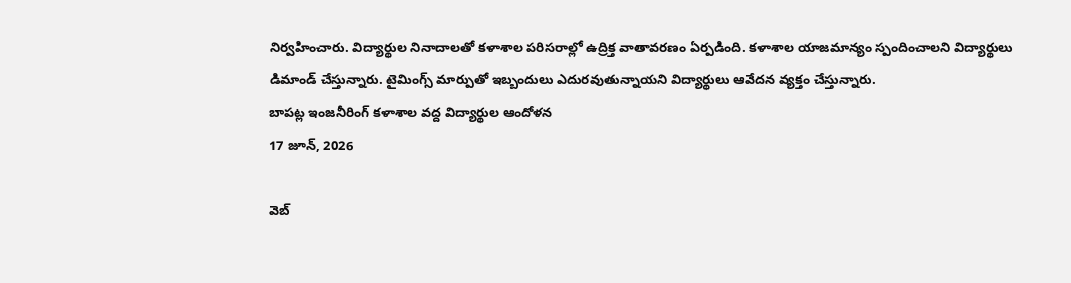నిర్వహించారు. విద్యార్థుల నినాదాలతో కళాశాల పరిసరాల్లో ఉద్రిక్త వాతావరణం ఏర్పడింది. కళాశాల యాజమాన్యం స్పందించాలని విద్యార్థులు డిమాండ్ చేస్తున్నారు. టైమింగ్స్ మార్పుతో ఇబ్బందులు ఎదురవుతున్నాయని విద్యార్థులు ఆవేదన వ్యక్తం చేస్తున్నారు.
బాపట్ల ఇంజనీరింగ్ కళాశాల వద్ద విద్యార్థుల ఆందోళన
17 జూన్, 2026

వెబ్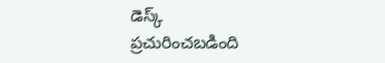డెస్క్
ప్రచురించబడింది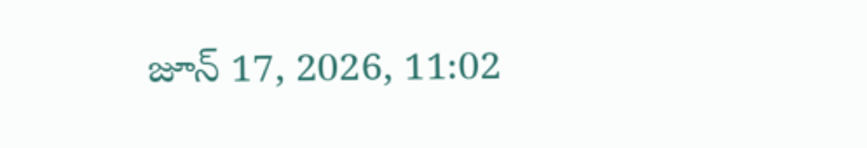జూన్ 17, 2026, 11:02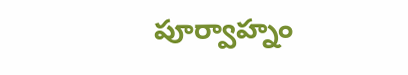పూర్వాహ్నం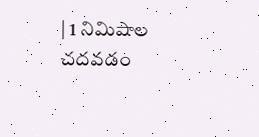| 1 నిమిషాల చదవడం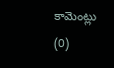కామెంట్లు (0)